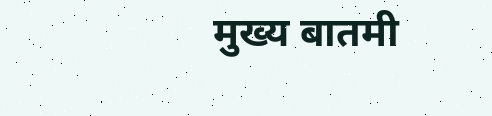मुख्य बातमी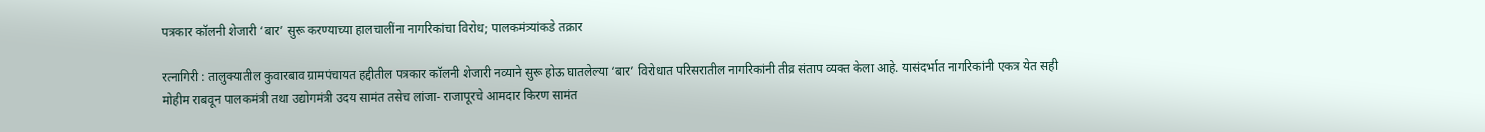पत्रकार कॉलनी शेजारी ‘बार’ सुरू करण्याच्या हालचालींना नागरिकांचा विरोध; पालकमंत्र्यांकडे तक्रार

रत्नागिरी : तालुक्यातील कुवारबाव ग्रामपंचायत हद्दीतील पत्रकार कॉलनी शेजारी नव्याने सुरू होऊ घातलेल्या ‘बार’ विरोधात परिसरातील नागरिकांनी तीव्र संताप व्यक्त केला आहे. यासंदर्भात नागरिकांनी एकत्र येत सही मोहीम राबवून पालकमंत्री तथा उद्योगमंत्री उदय सामंत तसेच लांजा- राजापूरचे आमदार किरण सामंत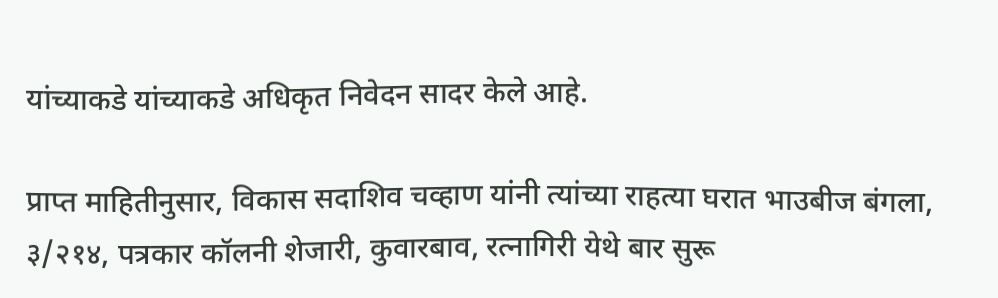यांच्याकडे यांच्याकडे अधिकृत निवेदन सादर केले आहे.

प्राप्त माहितीनुसार, विकास सदाशिव चव्हाण यांनी त्यांच्या राहत्या घरात भाउबीज बंगला, ३/२१४, पत्रकार कॉलनी शेजारी, कुवारबाव, रत्नागिरी येथे बार सुरू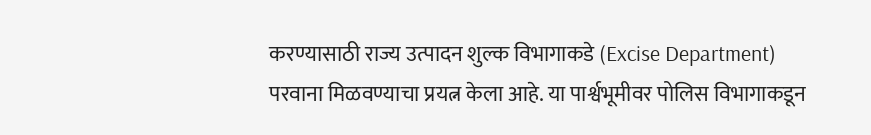करण्यासाठी राज्य उत्पादन शुल्क विभागाकडे (Excise Department) परवाना मिळवण्याचा प्रयत्न केला आहे. या पार्श्वभूमीवर पोलिस विभागाकडून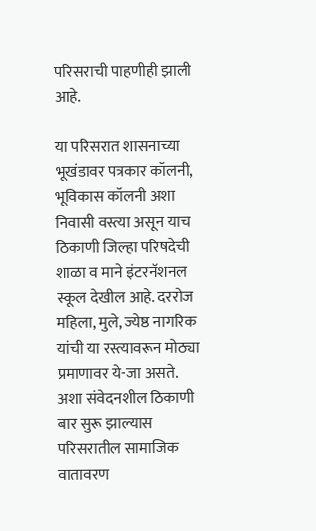परिसराची पाहणीही झाली आहे.

या परिसरात शासनाच्या भूखंडावर पत्रकार कॉलनी, भूविकास कॉलनी अशा निवासी वस्त्या असून याच ठिकाणी जिल्हा परिषदेची शाळा व माने इंटरनॅशनल स्कूल देखील आहे. दररोज महिला, मुले, ज्येष्ठ नागरिक यांची या रस्त्यावरून मोठ्या प्रमाणावर ये-जा असते. अशा संवेदनशील ठिकाणी बार सुरू झाल्यास परिसरातील सामाजिक वातावरण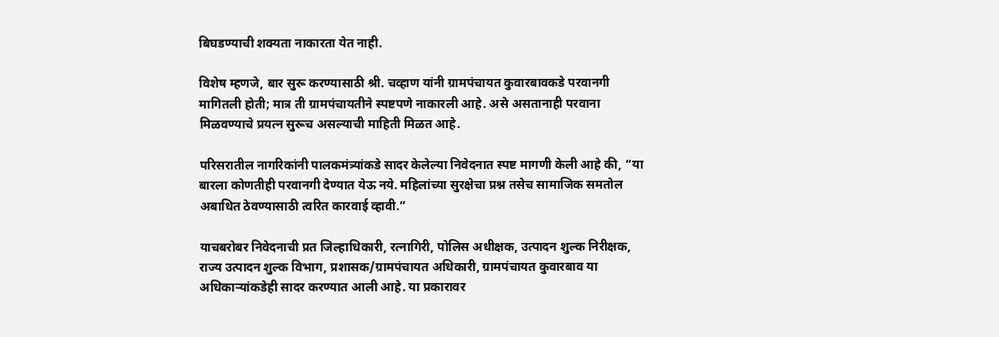बिघडण्याची शक्यता नाकारता येत नाही.

विशेष म्हणजे, बार सुरू करण्यासाठी श्री. चव्हाण यांनी ग्रामपंचायत कुवारबावकडे परवानगी मागितली होती; मात्र ती ग्रामपंचायतीने स्पष्टपणे नाकारली आहे. असे असतानाही परवाना मिळवण्याचे प्रयत्न सुरूच असल्याची माहिती मिळत आहे.

परिसरातील नागरिकांनी पालकमंत्र्यांकडे सादर केलेल्या निवेदनात स्पष्ट मागणी केली आहे की, “या बारला कोणतीही परवानगी देण्यात येऊ नये. महिलांच्या सुरक्षेचा प्रश्न तसेच सामाजिक समतोल अबाधित ठेवण्यासाठी त्वरित कारवाई व्हावी.”

याचबरोबर निवेदनाची प्रत जिल्हाधिकारी, रत्नागिरी, पोलिस अधीक्षक, उत्पादन शुल्क निरीक्षक, राज्य उत्पादन शुल्क विभाग, प्रशासक/ग्रामपंचायत अधिकारी, ग्रामपंचायत कुवारबाव या अधिकाऱ्यांकडेही सादर करण्यात आली आहे. या प्रकारावर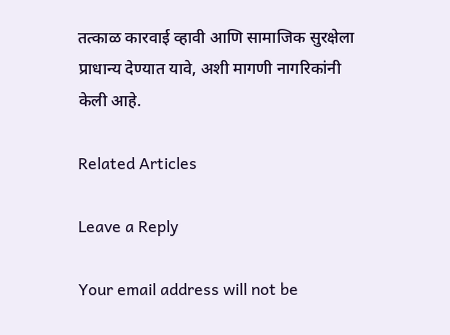तत्काळ कारवाई व्हावी आणि सामाजिक सुरक्षेला प्राधान्य देण्यात यावे, अशी मागणी नागरिकांनी केली आहे.

Related Articles

Leave a Reply

Your email address will not be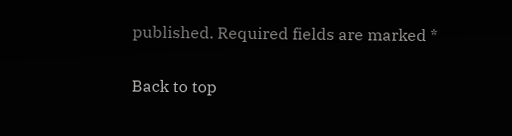published. Required fields are marked *

Back to top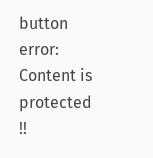button
error: Content is protected !!